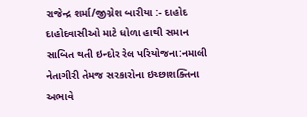રાજેન્દ્ર શર્મા/જીગ્નેશ બારીયા :- દાહોદ
દાહોદવાસીઓ માટે ધોળા હાથી સમાન સાબિત થતી ઇન્દોર રેલ પરિયોજના:નમાલી નેતાગીરી તેમજ સરકારોના ઇચ્છાશક્તિના અભાવે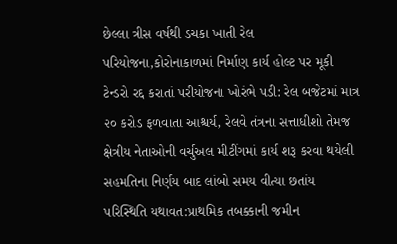છેલ્લા ત્રીસ વર્ષથી ડચકા ખાતી રેલ પરિયોજના,કોરોનાકાળમાં નિર્માણ કાર્ય હોલ્ટ પર મૂકી ટેન્ડરો રદ્દ કરાતાં પરીયોજના ખોરંભે પડી: રેલ બજેટમાં માત્ર ૨૦ કરોડ ફળવાતા આશ્ચર્ય, રેલવે તંત્રના સત્તાધીશો તેમજ ક્ષેત્રીય નેતાઓની વર્ચુઅલ મીટીંગમાં કાર્ય શરૂ કરવા થયેલી સહમતિના નિર્ણય બાદ લાંબો સમય વીત્યા છતાંય પરિસ્થિતિ યથાવત:પ્રાથમિક તબક્કાની જમીન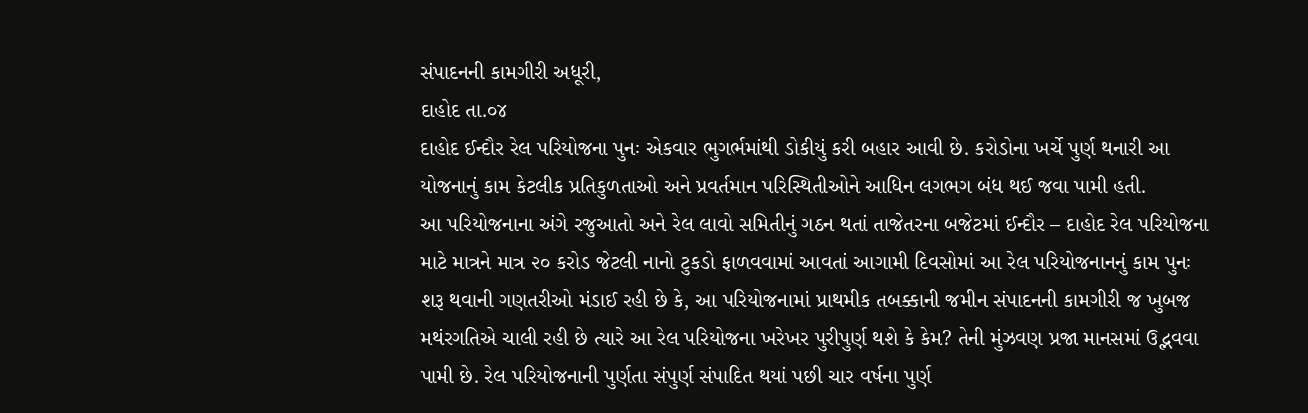સંપાદનની કામગીરી અધૂરી,
દાહોદ તા.૦૪
દાહોદ ઈન્દૌર રેલ પરિયોજના પુનઃ એકવાર ભુગર્ભમાંથી ડોકીયું કરી બહાર આવી છે. કરોડોના ખર્ચે પુર્ણ થનારી આ યોજનાનું કામ કેટલીક પ્રતિકુળતાઓ અને પ્રવર્તમાન પરિસ્થિતીઓને આધિન લગભગ બંધ થઈ જવા પામી હતી.
આ પરિયોજનાના અંગે રજુઆતો અને રેલ લાવો સમિતીનું ગઠન થતાં તાજેતરના બજેટમાં ઈન્દૌર – દાહોદ રેલ પરિયોજના માટે માત્રને માત્ર ૨૦ કરોડ જેટલી નાનો ટુકડો ફાળવવામાં આવતાં આગામી દિવસોમાં આ રેલ પરિયોજનાનનું કામ પુનઃ શરૂ થવાની ગણતરીઓ મંડાઈ રહી છે કે, આ પરિયોજનામાં પ્રાથમીક તબક્કાની જમીન સંપાદનની કામગીરી જ ખુબજ મથંરગતિએ ચાલી રહી છે ત્યારે આ રેલ પરિયોજના ખરેખર પુરીપુર્ણ થશે કે કેમ? તેની મુંઝવણ પ્રજા માનસમાં ઉદ્ભવવા પામી છે. રેલ પરિયોજનાની પુર્ણતા સંપુર્ણ સંપાદિત થયાં પછી ચાર વર્ષના પુર્ણ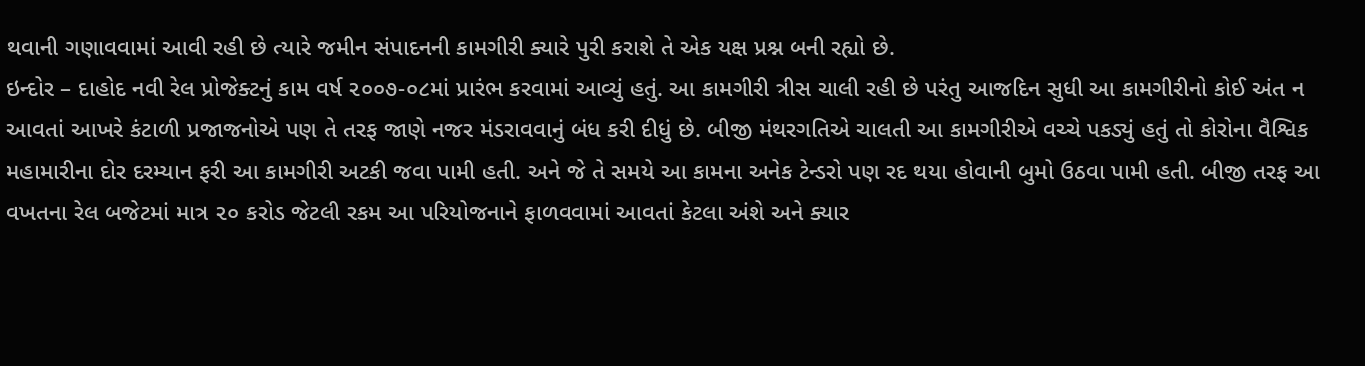થવાની ગણાવવામાં આવી રહી છે ત્યારે જમીન સંપાદનની કામગીરી ક્યારે પુરી કરાશે તે એક યક્ષ પ્રશ્ન બની રહ્યો છે.
ઇન્દોર – દાહોદ નવી રેલ પ્રોજેક્ટનું કામ વર્ષ ૨૦૦૭-૦૮માં પ્રારંભ કરવામાં આવ્યું હતું. આ કામગીરી ત્રીસ ચાલી રહી છે પરંતુ આજદિન સુધી આ કામગીરીનો કોઈ અંત ન આવતાં આખરે કંટાળી પ્રજાજનોએ પણ તે તરફ જાણે નજર મંડરાવવાનું બંધ કરી દીધું છે. બીજી મંથરગતિએ ચાલતી આ કામગીરીએ વચ્ચે પકડ્યું હતું તો કોરોના વૈશ્વિક મહામારીના દોર દરમ્યાન ફરી આ કામગીરી અટકી જવા પામી હતી. અને જે તે સમયે આ કામના અનેક ટેન્ડરો પણ રદ થયા હોવાની બુમો ઉઠવા પામી હતી. બીજી તરફ આ વખતના રેલ બજેટમાં માત્ર ૨૦ કરોડ જેટલી રકમ આ પરિયોજનાને ફાળવવામાં આવતાં કેટલા અંશે અને ક્યાર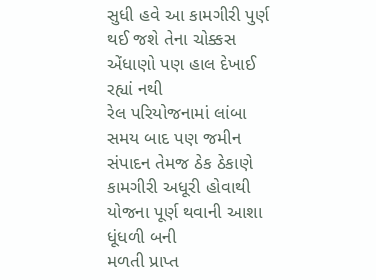સુધી હવે આ કામગીરી પુર્ણ થઈ જશે તેના ચોક્કસ એંધાણો પણ હાલ દેખાઈ રહ્યાં નથી
રેલ પરિયોજનામાં લાંબા સમય બાદ પણ જમીન સંપાદન તેમજ ઠેક ઠેકાણે કામગીરી અધૂરી હોવાથી યોજના પૂર્ણ થવાની આશા ધૂંધળી બની
મળતી પ્રાપ્ત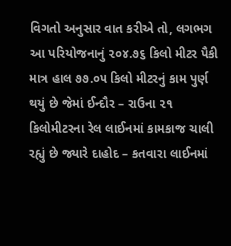વિગતો અનુસાર વાત કરીએ તો, લગભગ આ પરિયોજનાનું ૨૦૪.૭૬ કિલો મીટર પૈકી માત્ર હાલ ૭૭.૦૫ કિલો મીટરનું કામ પુર્ણ થયું છે જેમાં ઈન્દૌર – રાઉના ૨૧ કિલોમીટરના રેલ લાઈનમાં કામકાજ ચાલી રહ્યું છે જ્યારે દાહોદ – કતવારા લાઈનમાં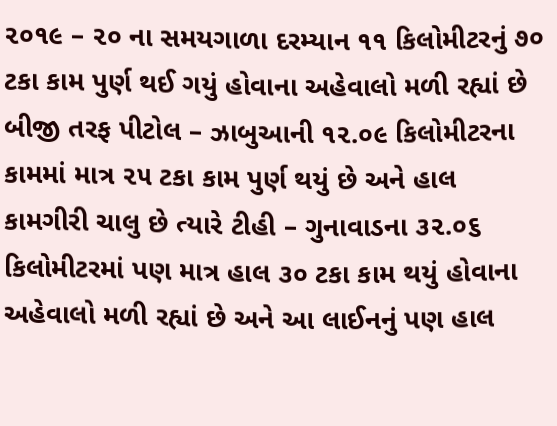૨૦૧૯ – ૨૦ ના સમયગાળા દરમ્યાન ૧૧ કિલોમીટરનું ૭૦ ટકા કામ પુર્ણ થઈ ગયું હોવાના અહેવાલો મળી રહ્યાં છે બીજી તરફ પીટોલ – ઝાબુઆની ૧૨.૦૯ કિલોમીટરના કામમાં માત્ર ૨૫ ટકા કામ પુર્ણ થયું છે અને હાલ કામગીરી ચાલુ છે ત્યારે ટીહી – ગુનાવાડના ૩૨.૦૬ કિલોમીટરમાં પણ માત્ર હાલ ૩૦ ટકા કામ થયું હોવાના અહેવાલો મળી રહ્યાં છે અને આ લાઈનનું પણ હાલ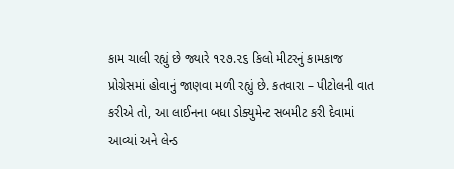કામ ચાલી રહ્યું છે જ્યારે ૧૨૭.૨૬ કિલો મીટરનું કામકાજ પ્રોગ્રેસમાં હોવાનું જાણવા મળી રહ્યું છે. કતવારા – પીટોલની વાત કરીએ તો, આ લાઈનના બધા ડોક્યુમેન્ટ સબમીટ કરી દેવામાં આવ્યાં અને લેન્ડ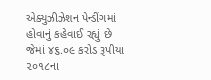એક્યુઝીઝેશન પેન્ડીંગમાં હોવાનું કહેવાઈ રહ્યું છે જેમાં ૪૬.૦૯ કરોડ રૂપીયા ૨૦૧૮ના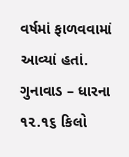વર્ષમાં ફાળવવામાં આવ્યાં હતાં. ગુનાવાડ – ધારના ૧૨.૧૬ કિલો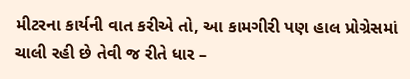મીટરના કાર્યની વાત કરીએ તો, આ કામગીરી પણ હાલ પ્રોગ્રેસમાં ચાલી રહી છે તેવી જ રીતે ધાર –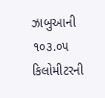ઝાબુઆની ૧૦૩.૦૫ કિલોમીટરની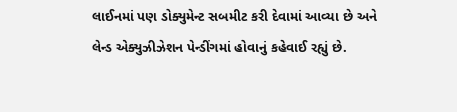લાઈનમાં પણ ડોક્યુમેન્ટ સબમીટ કરી દેવામાં આવ્યા છે અને લેન્ડ એક્યુઝીઝેશન પેન્ડીંગમાં હોવાનું કહેવાઈ રહ્યું છે.